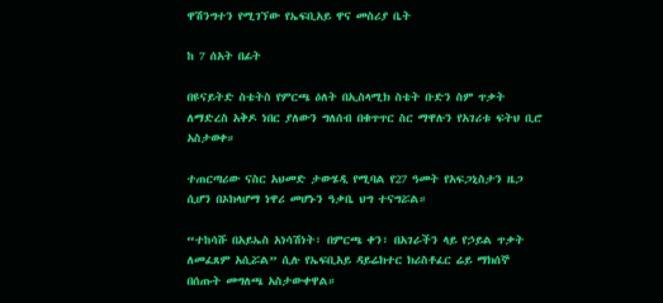ዋሽንግተን የሚገኘው የኤፍቢአይ ዋና መስሪያ ቤት

ከ 7 ሰአት በፊት

በዩናይትድ ስቴትስ የምርጫ ዕለት በኢስላሚክ ስቴት ቡድን ስም ጥቃት ለማድረስ አቅዶ ነበር ያለውን ግለሰብ በቁጥጥር ስር ማዋሉን የአገሪቱ ፍትህ ቢሮ አስታወቀ።

ተጠርጣሪው ናስር አህመድ ታውሄዲ የሚባል የ27 ዓመት የአፍጋኒስታን ዜጋ ሲሆን በኦክላሆማ ነዋሪ መሆኑን ዓቃቤ ህግ ተናግሯል።

“ተከሳሹ በአይኤስ አነሳሽነት፣ በምርጫ ቀን፣ በአገራችን ላይ የኃይል ጥቃት ለመፈጸም አሲሯል” ሲሉ የኤፍቢአይ ዳይሬክተር ክሪስቶፈር ሬይ ማክሰኞ በሰጡት መግለጫ አስታውቀዋል።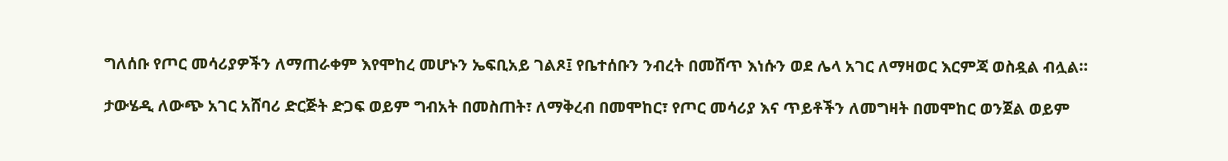ግለሰቡ የጦር መሳሪያዎችን ለማጠራቀም እየሞከረ መሆኑን ኤፍቢአይ ገልጾ፤ የቤተሰቡን ንብረት በመሸጥ እነሱን ወደ ሌላ አገር ለማዛወር እርምጃ ወስዷል ብሏል።

ታውሄዲ ለውጭ አገር አሸባሪ ድርጅት ድጋፍ ወይም ግብአት በመስጠት፣ ለማቅረብ በመሞከር፣ የጦር መሳሪያ እና ጥይቶችን ለመግዛት በመሞከር ወንጀል ወይም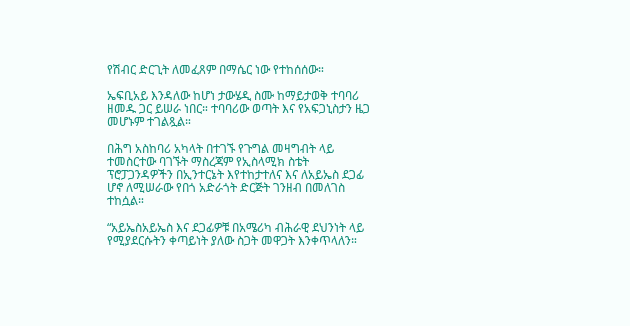የሽብር ድርጊት ለመፈጸም በማሴር ነው የተከሰሰው።

ኤፍቢአይ እንዳለው ከሆነ ታውሄዲ ስሙ ከማይታወቅ ተባባሪ ዘመዱ ጋር ይሠራ ነበር። ተባባሪው ወጣት እና የአፍጋኒስታን ዜጋ መሆኑም ተገልጿል።

በሕግ አስከባሪ አካላት በተገኙ የጉግል መዛግብት ላይ ተመስርተው ባገኙት ማስረጃም የኢስላሚክ ስቴት ፕሮፓጋንዳዎችን በኢንተርኔት እየተከታተለና እና ለአይኤስ ደጋፊ ሆኖ ለሚሠራው የበጎ አድራጎት ድርጅት ገንዘብ በመለገስ ተከሷል።

“አይኤስአይኤስ እና ደጋፊዎቹ በአሜሪካ ብሕራዊ ደህንነት ላይ የሚያደርሱትን ቀጣይነት ያለው ስጋት መዋጋት እንቀጥላለን።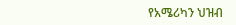የአሜሪካን ህዝብ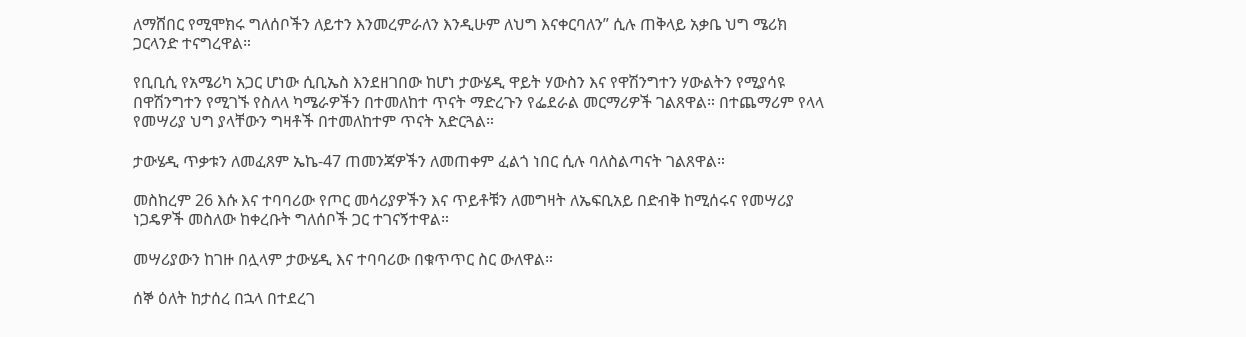ለማሸበር የሚሞክሩ ግለሰቦችን ለይተን እንመረምራለን እንዲሁም ለህግ እናቀርባለን” ሲሉ ጠቅላይ አቃቤ ህግ ሜሪክ ጋርላንድ ተናግረዋል።

የቢቢሲ የአሜሪካ አጋር ሆነው ሲቢኤስ እንደዘገበው ከሆነ ታውሄዲ ዋይት ሃውስን እና የዋሽንግተን ሃውልትን የሚያሳዩ በዋሽንግተን የሚገኙ የስለላ ካሜራዎችን በተመለከተ ጥናት ማድረጉን የፌደራል መርማሪዎች ገልጸዋል። በተጨማሪም የላላ የመሣሪያ ህግ ያላቸውን ግዛቶች በተመለከተም ጥናት አድርጓል።

ታውሄዲ ጥቃቱን ለመፈጸም ኤኬ-47 ጠመንጃዎችን ለመጠቀም ፈልጎ ነበር ሲሉ ባለስልጣናት ገልጸዋል።

መስከረም 26 እሱ እና ተባባሪው የጦር መሳሪያዎችን እና ጥይቶቹን ለመግዛት ለኤፍቢአይ በድብቅ ከሚሰሩና የመሣሪያ ነጋዴዎች መስለው ከቀረቡት ግለሰቦች ጋር ተገናኝተዋል።

መሣሪያውን ከገዙ በሏላም ታውሄዲ እና ተባባሪው በቁጥጥር ስር ውለዋል።

ሰኞ ዕለት ከታሰረ በኋላ በተደረገ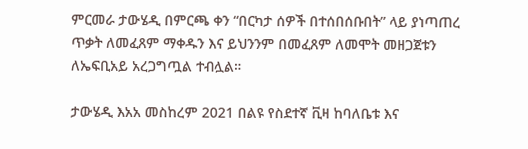ምርመራ ታውሄዲ በምርጫ ቀን “በርካታ ሰዎች በተሰበሰቡበት” ላይ ያነጣጠረ ጥቃት ለመፈጸም ማቀዱን እና ይህንንም በመፈጸም ለመሞት መዘጋጀቱን ለኤፍቢአይ አረጋግጧል ተብሏል።

ታውሄዲ እአአ መስከረም 2021 በልዩ የስደተኛ ቪዛ ከባለቤቱ እና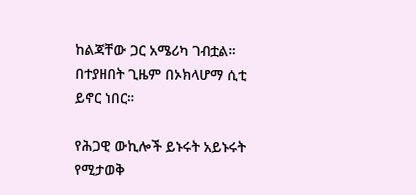ከልጃቸው ጋር አሜሪካ ገብቷል። በተያዘበት ጊዜም በኦክላሆማ ሲቲ ይኖር ነበር።

የሕጋዊ ውኪሎች ይኑሩት አይኑሩት የሚታወቅ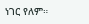ነገር የለም።